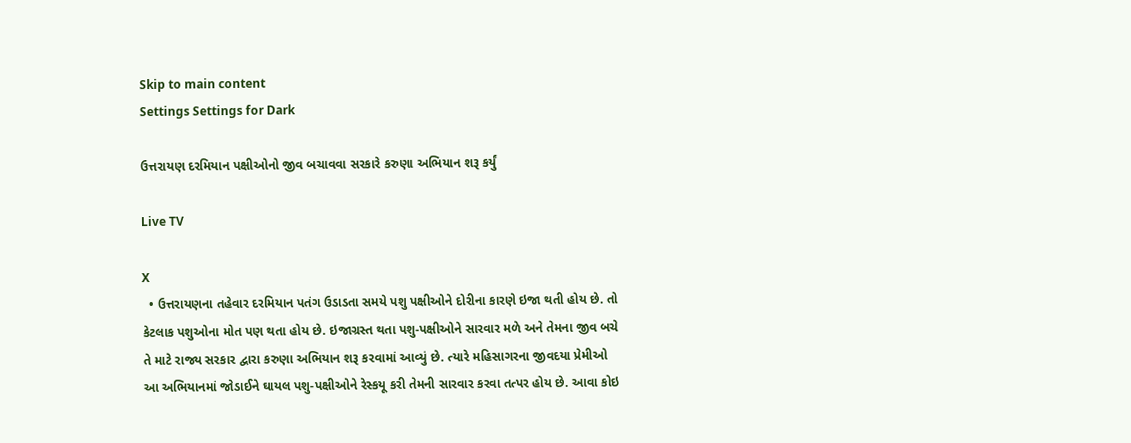Skip to main content
Settings Settings for Dark

ઉત્તરાયણ દરમિયાન પક્ષીઓનો જીવ બચાવવા સરકારે કરુણા અભિયાન શરૂ કર્યું

Live TV

X
  • ઉત્તરાયણના તહેવાર દરમિયાન પતંગ ઉડાડતા સમયે પશુ પક્ષીઓને દોરીના કારણે ઇજા થતી હોય છે. તો કેટલાક પશુઓના મોત પણ થતા હોય છે. ઇજાગ્રસ્ત થતા પશુ-પક્ષીઓને સારવાર મળે અને તેમના જીવ બચે તે માટે રાજ્ય સરકાર દ્વારા કરુણા અભિયાન શરૂ કરવામાં આવ્યું છે. ત્યારે મહિસાગરના જીવદયા પ્રેમીઓ આ અભિયાનમાં જોડાઈને ઘાયલ પશુ-પક્ષીઓને રેસ્કયૂ કરી તેમની સારવાર કરવા તત્પર હોય છે. આવા કોઇ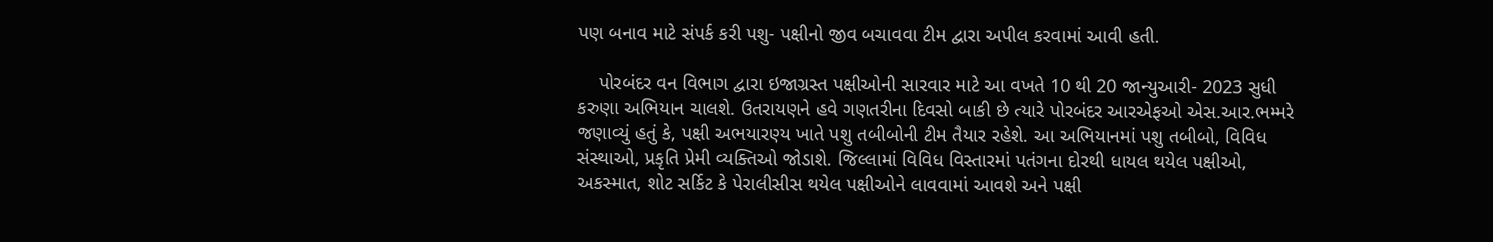પણ બનાવ માટે સંપર્ક કરી પશુ- પક્ષીનો જીવ બચાવવા ટીમ દ્વારા અપીલ કરવામાં આવી હતી.

    પોરબંદર વન વિભાગ દ્વારા ઇજાગ્રસ્ત પક્ષીઓની સારવાર માટે આ વખતે 10 થી 20 જાન્યુઆરી- 2023 સુધી કરુણા અભિયાન ચાલશે. ઉતરાયણને હવે ગણતરીના દિવસો બાકી છે ત્યારે પોરબંદર આરએફઓ એસ.આર.ભમ્મરે જણાવ્યું હતું કે, પક્ષી અભયારણ્ય ખાતે પશુ તબીબોની ટીમ તૈયાર રહેશે. આ અભિયાનમાં પશુ તબીબો, વિવિધ સંસ્થાઓ, પ્રકૃતિ પ્રેમી વ્યક્તિઓ જોડાશે. જિલ્લામાં વિવિધ વિસ્તારમાં પતંગના દોરથી ધાયલ થયેલ પક્ષીઓ, અકસ્માત, શોટ સર્કિટ કે પેરાલીસીસ થયેલ પક્ષીઓને લાવવામાં આવશે અને પક્ષી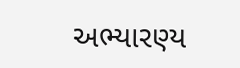અભ્યારણ્ય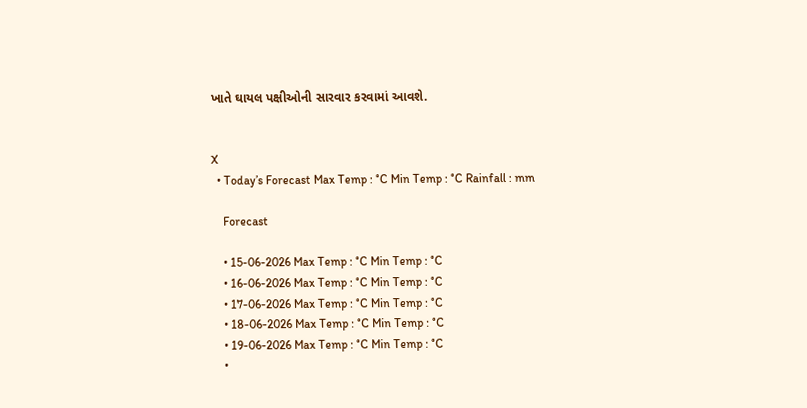ખાતે ઘાયલ પક્ષીઓની સારવાર કરવામાં આવશે.


X
  • Today’s Forecast Max Temp : °C Min Temp : °C Rainfall : mm

    Forecast

    • 15-06-2026 Max Temp : °C Min Temp : °C
    • 16-06-2026 Max Temp : °C Min Temp : °C
    • 17-06-2026 Max Temp : °C Min Temp : °C
    • 18-06-2026 Max Temp : °C Min Temp : °C
    • 19-06-2026 Max Temp : °C Min Temp : °C
    •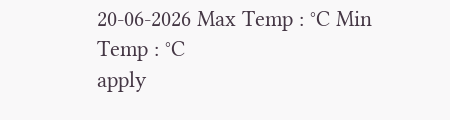20-06-2026 Max Temp : °C Min Temp : °C
apply